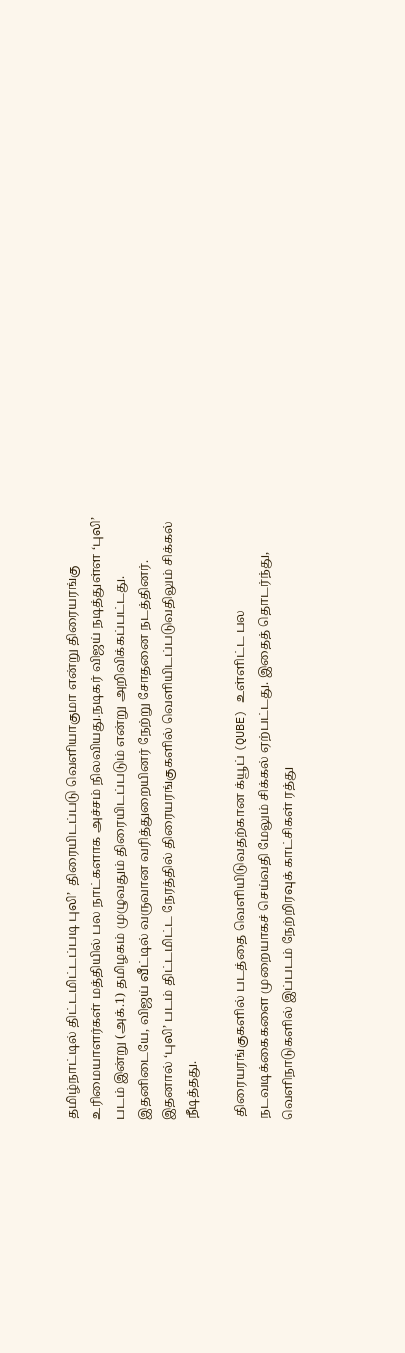தமிழ்நாட்டில் திட்டமிட்டப்படி புலி’  திரையிடப்படு வெளியாகுமா என்று திரையரங்கு உரிமையாளர்கள் மத்தியில் பல நாட்களாக அச்சம் நிலவியது.நடிகர் விஜய் நடித்துள்ள ‘புலி’ படம் இன்று (அக்.1) தமிழகம் முழுவதும் திரையிடப்படும் என்று அறிவிக்கப்பட்டது. இதனிடையே, விஜய் வீட்டில் வருவான வரித்துறையினர் நேற்று சோதனை நடத்தினர். இதனால் ‘புலி’ படம் திட்டமிட்ட நேரத்தில் திரையரங்குகளில் வெளியிடப்படுவதிலும் சிக்கல் நீடித்தது.

 திரையரங்குகளில் படத்தை வெளியிடுவதற்கான க்யூப் (QUBE) உள்ளிட்ட பல நடவடிக்கைகளை முறையாகச் செய்வதி மேலும் சிக்கல் ஏற்பட்டது. இதைத் தொடர்ந்து, வெளிநாடுகளில் இப்படம் நேற்றிரவுக் காட்சிகள் ரத்து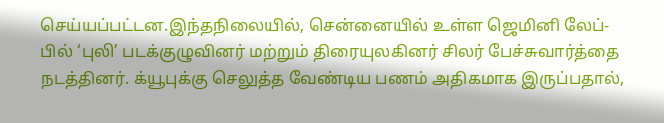செய்யப்பட்டன.இந்தநிலையில், சென்னையில் உள்ள ஜெமினி லேப்-பில் ‘புலி’ படக்குழுவினர் மற்றும் திரையுலகினர் சிலர் பேச்சுவார்த்தை நடத்தினர். க்யூபுக்கு செலுத்த வேண்டிய பணம் அதிகமாக இருப்பதால்,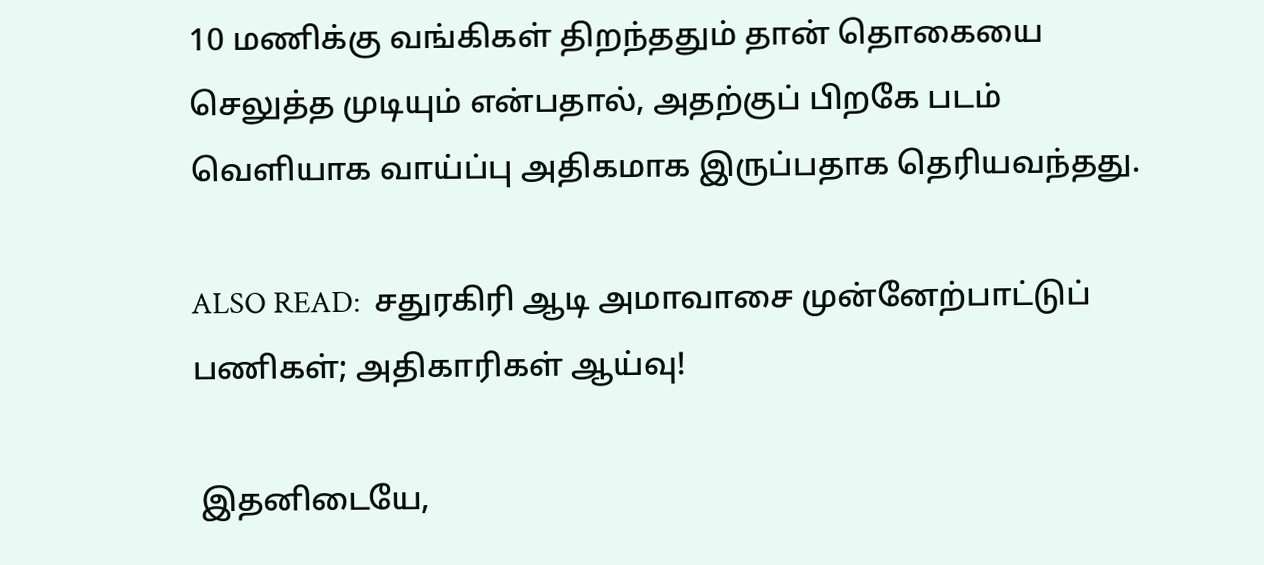10 மணிக்கு வங்கிகள் திறந்ததும் தான் தொகையை செலுத்த முடியும் என்பதால், அதற்குப் பிறகே படம் வெளியாக வாய்ப்பு அதிகமாக இருப்பதாக தெரியவந்தது.

ALSO READ:  சதுரகிரி ஆடி அமாவாசை முன்னேற்பாட்டுப் பணிகள்; அதிகாரிகள் ஆய்வு!

 இதனிடையே,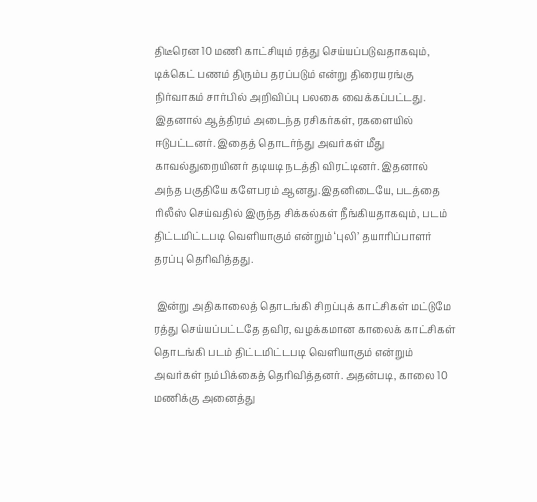திடீரென 10 மணி காட்சியும் ரத்து செய்யப்படுவதாகவும், டிக்கெட் பணம் திரும்ப தரப்படும் என்று திரையரங்கு நிர்வாகம் சார்பில் அறிவிப்பு பலகை வைக்கப்பட்டது. இதனால் ஆத்திரம் அடைந்த ரசிகர்கள், ரகளையில் ஈடுபட்டனர். இதைத் தொடர்ந்து அவர்கள் மீது காவல்துறையினர் தடியடி நடத்தி விரட்டினர். இதனால் அந்த பகுதியே களேபரம் ஆனது.இதனிடையே, படத்தை ரிலீஸ் செய்வதில் இருந்த சிக்கல்கள் நீங்கியதாகவும், படம் திட்டமிட்டபடி வெளியாகும் என்றும் ‘புலி’ தயாரிப்பாளர் தரப்பு தெரிவித்தது.

 இன்று அதிகாலைத் தொடங்கி சிறப்புக் காட்சிகள் மட்டுமே ரத்து செய்யப்பட்டதே தவிர, வழக்கமான காலைக் காட்சிகள் தொடங்கி படம் திட்டமிட்டபடி வெளியாகும் என்றும் அவர்கள் நம்பிக்கைத் தெரிவித்தனர். அதன்படி, காலை 10 மணிக்கு அனைத்து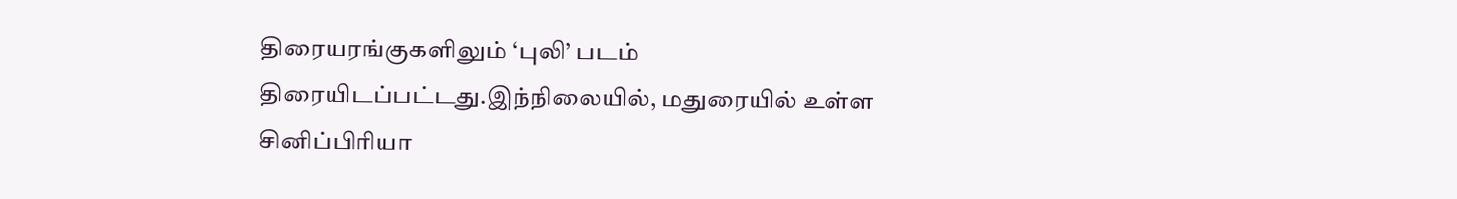திரையரங்குகளிலும் ‘புலி’ படம் திரையிடப்பட்டது.இந்நிலையில், மதுரையில் உள்ள சினிப்பிரியா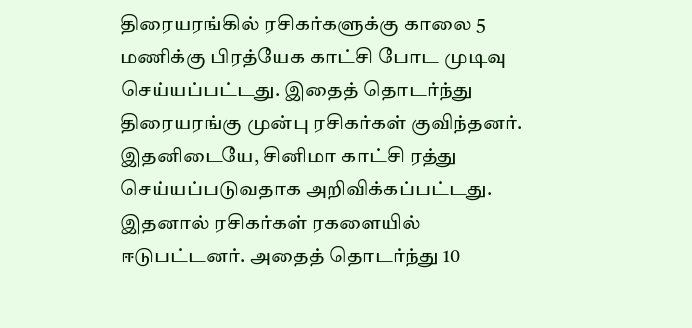திரையரங்கில் ரசிகர்களுக்கு காலை 5 மணிக்கு பிரத்யேக காட்சி போட முடிவு செய்யப்பட்டது. இதைத் தொடர்ந்து திரையரங்கு முன்பு ரசிகர்கள் குவிந்தனர். இதனிடையே, சினிமா காட்சி ரத்து செய்யப்படுவதாக அறிவிக்கப்பட்டது. இதனால் ரசிகர்கள் ரகளையில் ஈடுபட்டனர். அதைத் தொடர்ந்து 10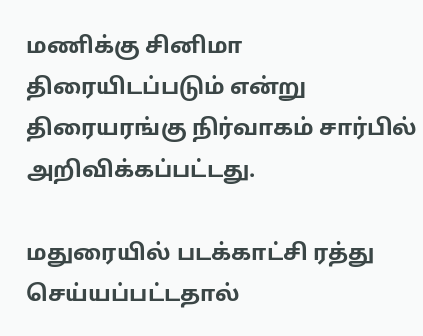மணிக்கு சினிமா திரையிடப்படும் என்று திரையரங்கு நிர்வாகம் சார்பில் அறிவிக்கப்பட்டது.

மதுரையில் படக்காட்சி ரத்து செய்யப்பட்டதால்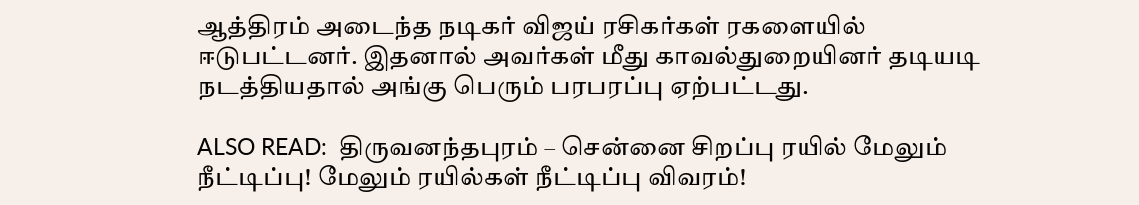ஆத்திரம் அடைந்த நடிகர் விஜய் ரசிகர்கள் ரகளையில் ஈடுபட்டனர். இதனால் அவர்கள் மீது காவல்துறையினர் தடியடி நடத்தியதால் அங்கு பெரும் பரபரப்பு ஏற்பட்டது.

ALSO READ:  திருவனந்தபுரம் – சென்னை சிறப்பு ரயில் மேலும் நீட்டிப்பு! மேலும் ரயில்கள் நீட்டிப்பு விவரம்!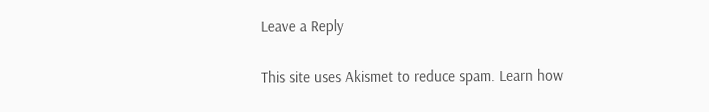Leave a Reply

This site uses Akismet to reduce spam. Learn how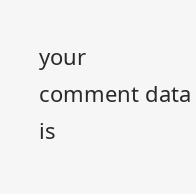your comment data is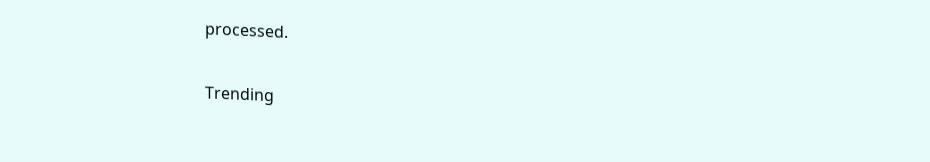processed.

Trending